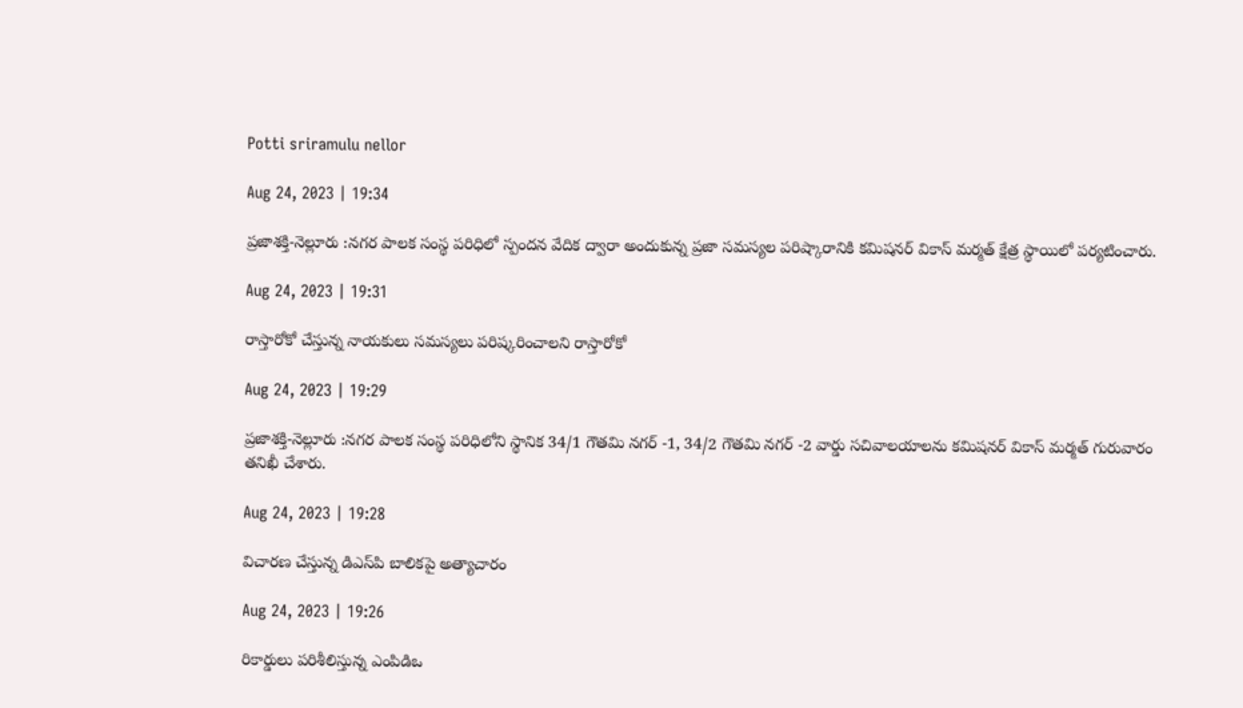Potti sriramulu nellor

Aug 24, 2023 | 19:34

ప్రజాశక్తి-నెల్లూరు :నగర పాలక సంస్థ పరిధిలో స్పందన వేదిక ద్వారా అందుకున్న ప్రజా సమస్యల పరిష్కారానికి కమిషనర్‌ వికాస్‌ మర్మత్‌ క్షేత్ర స్థాయిలో పర్యటించారు.

Aug 24, 2023 | 19:31

రాస్తారోకో చేస్తున్న నాయకులు సమస్యలు పరిష్కరించాలని రాస్తారోకో

Aug 24, 2023 | 19:29

ప్రజాశక్తి-నెల్లూరు :నగర పాలక సంస్థ పరిధిలోని స్థానిక 34/1 గౌతమి నగర్‌ -1, 34/2 గౌతమి నగర్‌ -2 వార్డు సచివాలయాలను కమిషనర్‌ వికాస్‌ మర్మత్‌ గురువారం తనిఖీ చేశారు.

Aug 24, 2023 | 19:28

విచారణ చేస్తున్న డిఎస్‌పి బాలికపై అత్యాచారం

Aug 24, 2023 | 19:26

రికార్డులు పరిశీలిస్తున్న ఎంపిడిఒ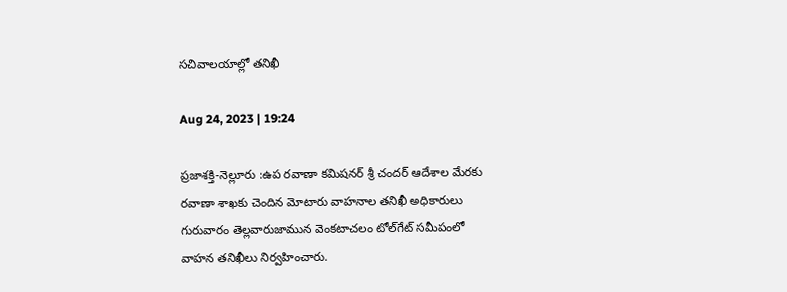సచివాలయాల్లో తనిఖీ

Aug 24, 2023 | 19:24

ప్రజాశక్తి-నెల్లూరు :ఉప రవాణా కమిషనర్‌ శ్రీ చందర్‌ ఆదేశాల మేరకు రవాణా శాఖకు చెందిన మోటారు వాహనాల తనిఖీ అధికారులు గురువారం తెల్లవారుజామున వెంకటాచలం టోల్‌గేట్‌ సమీపంలో వాహన తనిఖీలు నిర్వహించారు.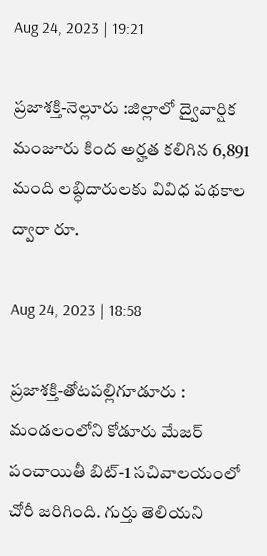Aug 24, 2023 | 19:21

ప్రజాశక్తి-నెల్లూరు :జిల్లాలో ద్వైవార్షిక మంజూరు కింద అర్హత కలిగిన 6,891 మంది లబ్ధిదారులకు వివిధ పథకాల ద్వారా రూ.

Aug 24, 2023 | 18:58

ప్రజాశక్తి-తోటపల్లిగూడూరు : మండలంలోని కోడూరు మేజర్‌ పంచాయితీ బిట్‌-1 సచివాలయంలో చోరీ జరిగింది. గుర్తు తెలియని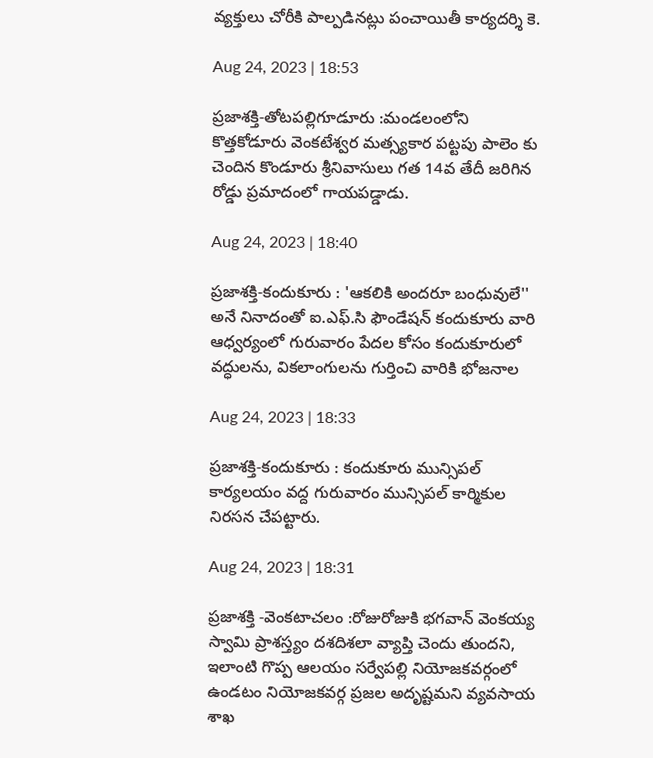వ్యక్తులు చోరీకి పాల్పడినట్లు పంచాయితీ కార్యదర్శి కె.

Aug 24, 2023 | 18:53

ప్రజాశక్తి-తోటపల్లిగూడూరు :మండలంలోని కొత్తకోడూరు వెంకటేశ్వర మత్స్యకార పట్టపు పాలెం కు చెందిన కొండూరు శ్రీనివాసులు గత 14వ తేదీ జరిగిన రోడ్డు ప్రమాదంలో గాయపడ్డాడు.

Aug 24, 2023 | 18:40

ప్రజాశక్తి-కందుకూరు : 'ఆకలికి అందరూ బంధువులే'' అనే నినాదంతో ఐ.ఎఫ్‌.సి ఫౌండేషన్‌ కందుకూరు వారి ఆధ్వర్యంలో గురువారం పేదల కోసం కందుకూరులో వద్ధులను, వికలాంగులను గుర్తించి వారికి భోజనాల

Aug 24, 2023 | 18:33

ప్రజాశక్తి-కందుకూరు : కందుకూరు మున్సిపల్‌ కార్యలయం వద్ద గురువారం మున్సిపల్‌ కార్మికుల నిరసన చేపట్టారు.

Aug 24, 2023 | 18:31

ప్రజాశక్తి -వెంకటాచలం :రోజురోజుకి భగవాన్‌ వెంకయ్య స్వామి ప్రాశస్త్యం దశదిశలా వ్యాప్తి చెందు తుందని, ఇలాంటి గొప్ప ఆలయం సర్వేపల్లి నియోజకవర్గంలో ఉండటం నియోజకవర్గ ప్రజల అదృష్టమని వ్యవసాయ శాఖ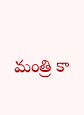మంత్రి కా